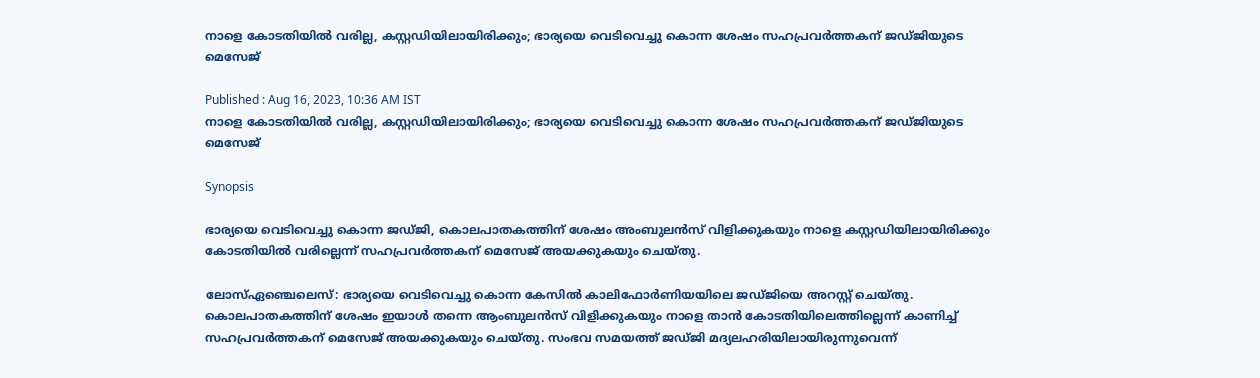നാളെ കോടതിയിൽ വരില്ല, കസ്റ്റഡിയിലായിരിക്കും; ഭാര്യയെ വെടിവെച്ചു കൊന്ന ശേഷം സഹപ്രവര്‍ത്തകന് ജഡ്ജിയുടെ മെസേജ്

Published : Aug 16, 2023, 10:36 AM IST
നാളെ കോടതിയിൽ വരില്ല, കസ്റ്റഡിയിലായിരിക്കും; ഭാര്യയെ വെടിവെച്ചു കൊന്ന ശേഷം സഹപ്രവര്‍ത്തകന് ജഡ്ജിയുടെ മെസേജ്

Synopsis

ഭാര്യയെ വെടിവെച്ചു കൊന്ന ജഡ്ജി, കൊലപാതകത്തിന് ശേഷം അംബുലന്‍സ് വിളിക്കുകയും നാളെ കസ്റ്റഡിയിലായിരിക്കും കോടതിയില്‍ വരില്ലെന്ന് സഹപ്രവര്‍ത്തകന് മെസേജ് അയക്കുകയും ചെയ്തു.

ലോസ്ഏഞ്ചെലെസ്: ഭാര്യയെ വെടിവെച്ചു കൊന്ന കേസില്‍ കാലിഫോര്‍ണിയയിലെ ജഡ്ജിയെ അറസ്റ്റ് ചെയ്തു. കൊലപാതകത്തിന് ശേഷം ഇയാള്‍ തന്നെ ആംബുലന്‍സ് വിളിക്കുകയും നാളെ താന്‍ കോടതിയിലെത്തില്ലെന്ന് കാണിച്ച് സഹപ്രവര്‍ത്തകന് മെസേജ് അയക്കുകയും ചെയ്തു. സംഭവ സമയത്ത് ജഡ്ജി മദ്യലഹരിയിലായിരുന്നുവെന്ന്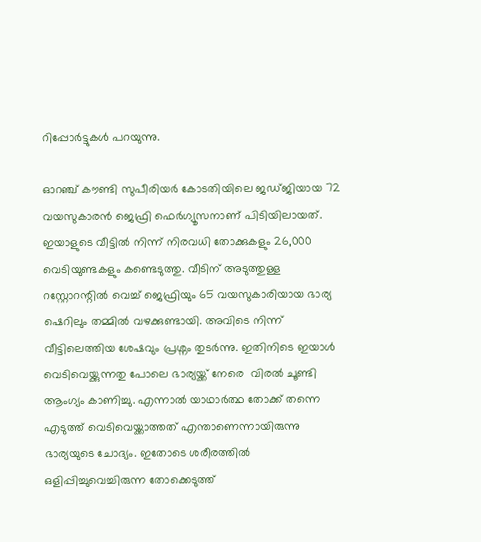റിപ്പോര്‍ട്ടുകള്‍ പറയുന്നു.

ഓറഞ്ച് കൗണ്ടി സുപീരിയര്‍ കോടതിയിലെ ജഡ്ജിയായ 72 വയസുകാരന്‍ ജെഫ്രി ഫെര്‍ഗ്യൂസനാണ് പിടിയിലായത്. ഇയാളുടെ വീട്ടില്‍ നിന്ന് നിരവധി തോക്കുകളും 26,000 വെടിയുണ്ടകളും കണ്ടെടുത്തു. വീടിന് അടുത്തുള്ള റസ്റ്റോറന്റില്‍ വെച്ച് ജെഫ്രിയും 65 വയസുകാരിയായ ഭാര്യ ഷെറിലും തമ്മില്‍ വഴക്കുണ്ടായി. അവിടെ നിന്ന് വീട്ടിലെത്തിയ ശേഷവും പ്രശ്നം തുടര്‍ന്നു. ഇതിനിടെ ഇയാള്‍ വെടിവെയ്ക്കുന്നതു പോലെ ഭാര്യയ്ക്ക് നേരെ  വിരല്‍ ചൂണ്ടി ആംഗ്യം കാണിച്ചു. എന്നാല്‍ യാഥാര്‍ത്ഥ തോക്ക് തന്നെ എടുത്ത് വെടിവെയ്ക്കാത്തത് എന്താണെന്നായിരുന്നു ഭാര്യയുടെ ചോദ്യം. ഇതോടെ ശരീരത്തില്‍ ഒളിപ്പിച്ചുവെച്ചിരുന്ന തോക്കെടുത്ത്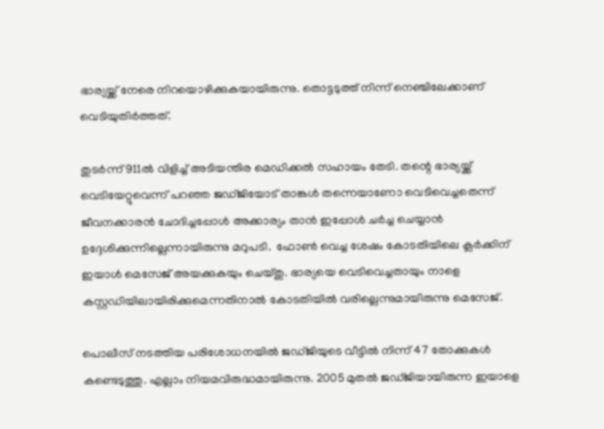ഭാര്യയ്ക്ക് നേരെ നിറയൊഴിക്കുകയായിരുന്നു. തൊട്ടടുത്ത് നിന്ന് നെഞ്ചിലേക്കാണ് വെടിയുതിര്‍ത്തത്.

തുടര്‍ന്ന് 911ല്‍ വിളിച്ച് അടിയന്തിര മെഡിക്കല്‍ സഹായം തേടി. തന്റെ ഭാര്യയ്ക്ക് വെടിയേറ്റുവെന്ന് പറഞ്ഞ ജഡ്ജിയോട് താങ്കള്‍ തന്നെയാണോ വെടിവെച്ചതെന്ന് ജീവനക്കാരന്‍ ചോദിച്ചപ്പോള്‍ അക്കാര്യം താന്‍ ഇപ്പോള്‍ ചര്‍ച്ച ചെയ്യാന്‍ ഉദ്ദേശിക്കുന്നില്ലെന്നായിരുന്നു മറുപടി.  ഫോണ്‍ വെച്ച ശേഷം കോടതിയിലെ ക്ലര്‍ക്കിന് ഇയാള്‍ മെസേജ് അയക്കുകയും ചെയ്തു. ഭാര്യയെ വെടിവെച്ചതായും നാളെ കസ്റ്റഡിയിലായിരിക്കുമെന്നതിനാല്‍ കോടതിയില്‍ വരില്ലെന്നുമായിരുന്നു മെസേജ്.

പൊലീസ് നടത്തിയ പരിശോധനയില്‍ ജഡ്ജിയുടെ വീട്ടില്‍ നിന്ന് 47 തോക്കുകള്‍ കണ്ടെടുത്തു. എല്ലാം നിയമവിരുദ്ധമായിരുന്നു. 2005 മുതല്‍ ജഡ്ജിയായിരുന്ന ഇയാളെ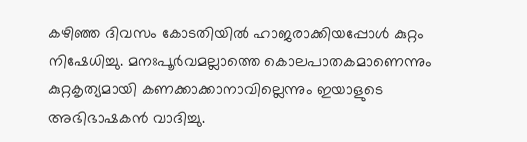കഴിഞ്ഞ ദിവസം കോടതിയില്‍ ഹാജരാക്കിയപ്പോള്‍ കുറ്റം നിഷേധിച്ചു. മനഃപൂര്‍വമല്ലാത്തെ കൊലപാതകമാണെന്നും കുറ്റകൃത്യമായി കണക്കാക്കാനാവില്ലെന്നും ഇയാളുടെ അഭിഭാഷകന്‍ വാദിച്ചു.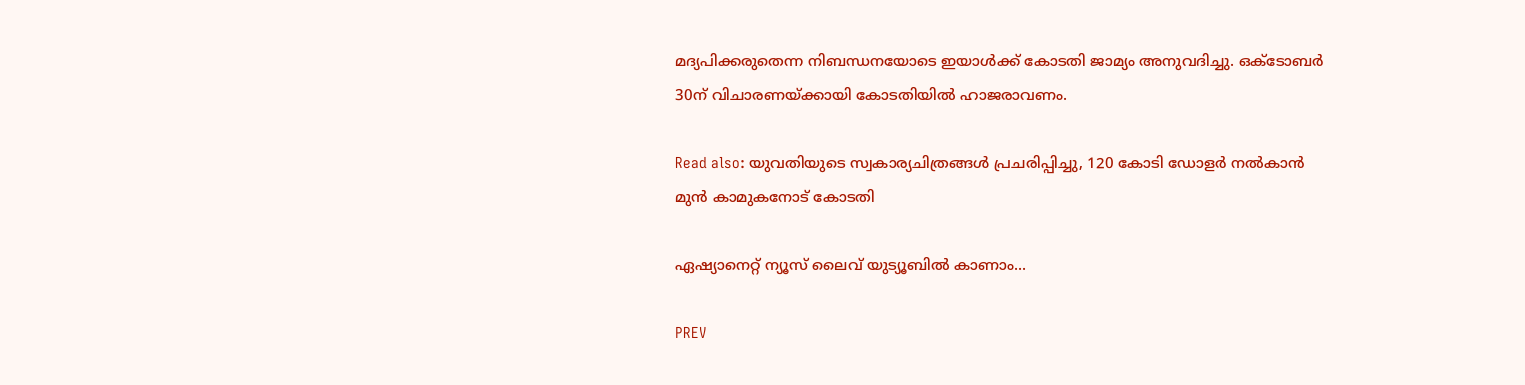മദ്യപിക്കരുതെന്ന നിബന്ധനയോടെ ഇയാള്‍ക്ക് കോടതി ജാമ്യം അനുവദിച്ചു. ഒക്ടോബര്‍ 30ന് വിചാരണയ്ക്കായി കോടതിയില്‍ ഹാജരാവണം.

Read also: യുവതിയുടെ സ്വകാര്യചിത്രങ്ങൾ പ്രചരിപ്പിച്ചു, 120 കോടി ഡോളർ നൽകാൻ മുൻ കാമുകനോട് കോടതി

ഏഷ്യാനെറ്റ് ന്യൂസ് ലൈവ് യുട്യൂബില്‍ കാണാം...

PREV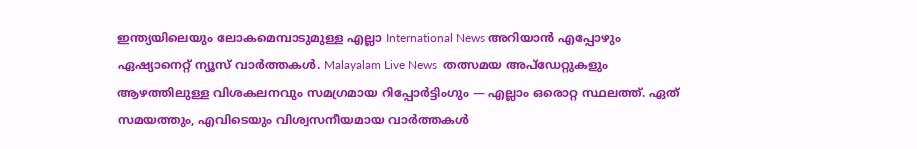ഇന്ത്യയിലെയും ലോകമെമ്പാടുമുള്ള എല്ലാ International News അറിയാൻ എപ്പോഴും ഏഷ്യാനെറ്റ് ന്യൂസ് വാർത്തകൾ. Malayalam Live News  തത്സമയ അപ്‌ഡേറ്റുകളും ആഴത്തിലുള്ള വിശകലനവും സമഗ്രമായ റിപ്പോർട്ടിംഗും — എല്ലാം ഒരൊറ്റ സ്ഥലത്ത്. ഏത് സമയത്തും, എവിടെയും വിശ്വസനീയമായ വാർത്തകൾ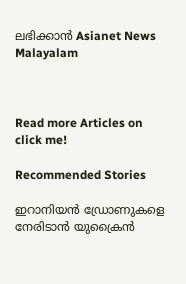ലഭിക്കാൻ Asianet News Malayalam



Read more Articles on
click me!

Recommended Stories

ഇറാനിയൻ ഡ്രോണുകളെ നേരിടാൻ യുക്രൈൻ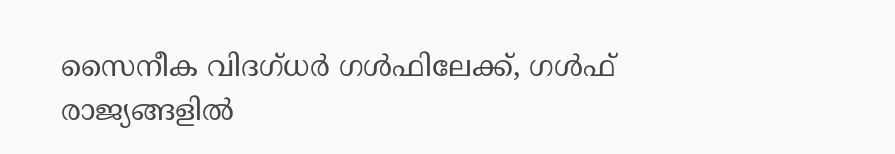സൈനീക വിദഗ്ധർ ഗൾഫിലേക്ക്, ഗൾഫ് രാജ്യങ്ങളിൽ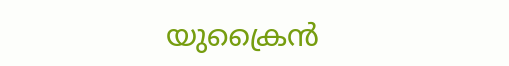യുക്രൈൻ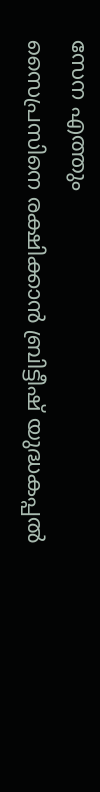സേന എത്തും
സൈപ്രസിനെ രക്ഷിക്കാൻ ബ്രിട്ടീഷ് യുദ്ധകപ്പൽ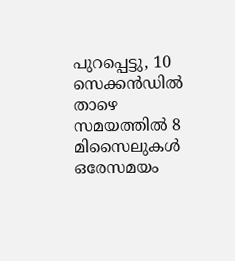പുറപ്പെട്ടു, 10 സെക്കൻഡിൽ താഴെ സമയത്തിൽ 8 മിസൈലുകൾ ഒരേസമയം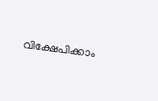വിക്ഷേപിക്കാം